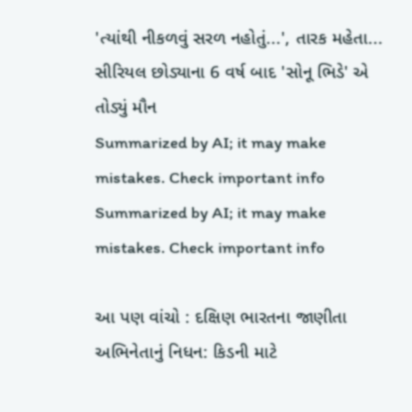'ત્યાંથી નીકળવું સરળ નહોતું...', તારક મહેતા... સીરિયલ છોડ્યાના 6 વર્ષ બાદ 'સોનૂ ભિડે' એ તોડ્યું મૌન
Summarized by AI; it may make mistakes. Check important info
Summarized by AI; it may make mistakes. Check important info

આ પણ વાંચો : દક્ષિણ ભારતના જાણીતા અભિનેતાનું નિધન: કિડની માટે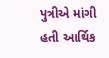પુત્રીએ માંગી હતી આર્થિક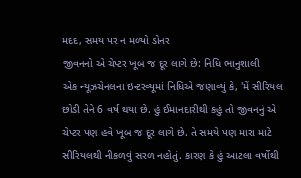મદદ, સમય પર ન મળ્યો ડોનર
જીવનનો એ ચેપ્ટર ખૂબ જ દૂર લાગે છે: નિધિ ભાનુશાલી
એક ન્યૂઝચેનલના ઇન્ટરવ્યૂમાં નિધિએ જણાવ્યું કે, 'મેં સીરિયલ છોડી તેને 6 વર્ષ થયા છે. હું ઈમાનદારીથી કહું તો જીવનનું એ ચેપ્ટર પણ હવે ખૂબ જ દૂર લાગે છે. તે સમયે પણ મારા માટે સીરિયલથી નીકળવું સરળ નહોતું. કારણ કે હું આટલા વર્ષોથી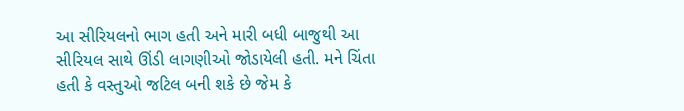આ સીરિયલનો ભાગ હતી અને મારી બધી બાજુથી આ સીરિયલ સાથે ઊંડી લાગણીઓ જોડાયેલી હતી. મને ચિંતા હતી કે વસ્તુઓ જટિલ બની શકે છે જેમ કે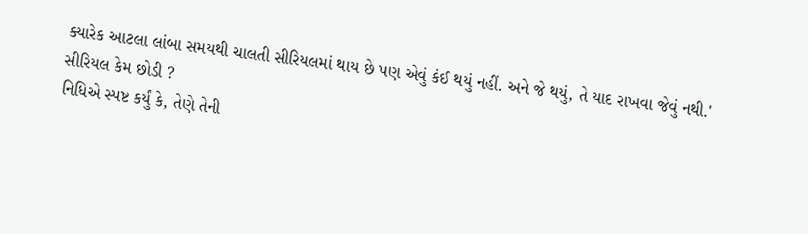ક્યારેક આટલા લાંબા સમયથી ચાલતી સીરિયલમાં થાય છે પણ એવું કંઈ થયું નહીં. અને જે થયું, તે યાદ રાખવા જેવું નથી.'
સીરિયલ કેમ છોડી ?
નિધિએ સ્પષ્ટ કર્યું કે, તેણે તેની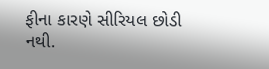ફીના કારણે સીરિયલ છોડી નથી.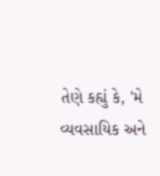તેણે કહ્યું કે, 'મે વ્યવસાયિક અને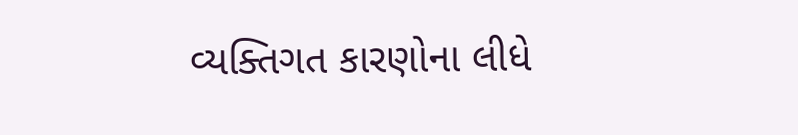વ્યક્તિગત કારણોના લીધે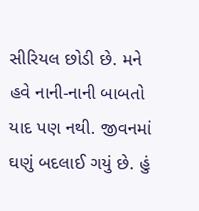સીરિયલ છોડી છે. મને હવે નાની-નાની બાબતો યાદ પણ નથી. જીવનમાં ઘણું બદલાઈ ગયું છે. હું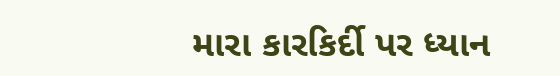મારા કારકિર્દી પર ધ્યાન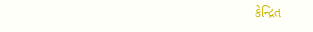કેન્દ્રિત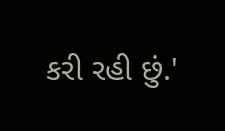કરી રહી છું.'